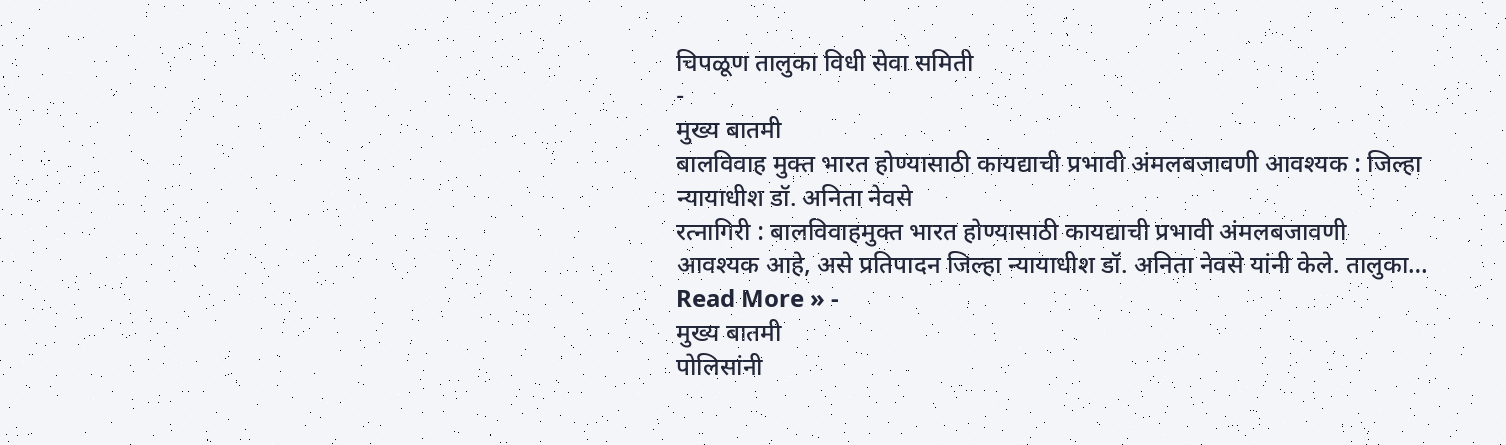चिपळूण तालुका विधी सेवा समिती
-
मुख्य बातमी
बालविवाह मुक्त भारत होण्यासाठी कायद्याची प्रभावी अंमलबजावणी आवश्यक : जिल्हा न्यायाधीश डॉ. अनिता नेवसे
रत्नागिरी : बालविवाहमुक्त भारत होण्यासाठी कायद्याची प्रभावी अंमलबजावणी आवश्यक आहे, असे प्रतिपादन जिल्हा न्यायाधीश डॉ. अनिता नेवसे यांनी केले. तालुका…
Read More » -
मुख्य बातमी
पोलिसांनी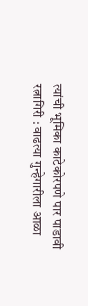त्यांची भूमिका काटेकोरपणे पार पाडावी
रत्नागिरी : वाढत्या गुन्हेगारीला आळा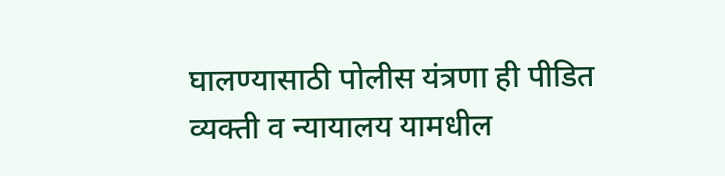घालण्यासाठी पोलीस यंत्रणा ही पीडित व्यक्ती व न्यायालय यामधील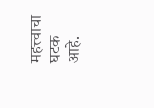महत्त्वाचा घटक आहे.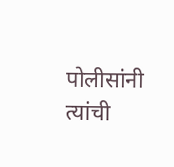पोलीसांनी त्यांची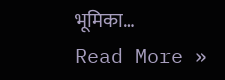भूमिका…
Read More »